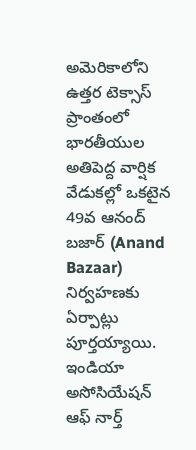అమెరికాలోని ఉత్తర టెక్సాస్ ప్రాంతంలో భారతీయుల అతిపెద్ద వార్షిక వేడుకల్లో ఒకటైన 49వ ఆనంద్ బజార్ (Anand Bazaar) నిర్వహణకు ఏర్పాట్లు పూర్తయ్యాయి. ఇండియా అసోసియేషన్ ఆఫ్ నార్త్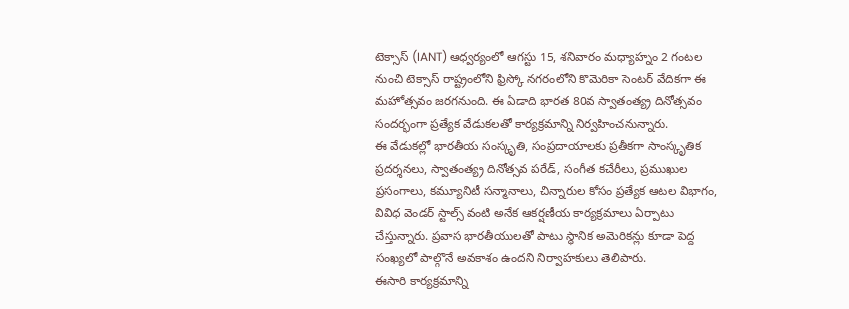టెక్సాస్ (IANT) ఆధ్వర్యంలో ఆగస్టు 15, శనివారం మధ్యాహ్నం 2 గంటల నుంచి టెక్సాస్ రాష్ట్రంలోని ఫ్రిస్కో నగరంలోని కొమెరికా సెంటర్ వేదికగా ఈ మహోత్సవం జరగనుంది. ఈ ఏడాది భారత 80వ స్వాతంత్య్ర దినోత్సవం సందర్భంగా ప్రత్యేక వేడుకలతో కార్యక్రమాన్ని నిర్వహించనున్నారు.
ఈ వేడుకల్లో భారతీయ సంస్కృతి, సంప్రదాయాలకు ప్రతీకగా సాంస్కృతిక ప్రదర్శనలు, స్వాతంత్య్ర దినోత్సవ పరేడ్, సంగీత కచేరీలు, ప్రముఖుల ప్రసంగాలు, కమ్యూనిటీ సన్మానాలు, చిన్నారుల కోసం ప్రత్యేక ఆటల విభాగం, వివిధ వెండర్ స్టాల్స్ వంటి అనేక ఆకర్షణీయ కార్యక్రమాలు ఏర్పాటు చేస్తున్నారు. ప్రవాస భారతీయులతో పాటు స్థానిక అమెరికన్లు కూడా పెద్ద సంఖ్యలో పాల్గొనే అవకాశం ఉందని నిర్వాహకులు తెలిపారు.
ఈసారి కార్యక్రమాన్ని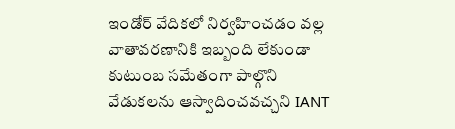ఇండోర్ వేదికలో నిర్వహించడం వల్ల వాతావరణానికి ఇబ్బంది లేకుండా కుటుంబ సమేతంగా పాల్గొని వేడుకలను ఆస్వాదించవచ్చని IANT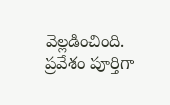వెల్లడించింది. ప్రవేశం పూర్తిగా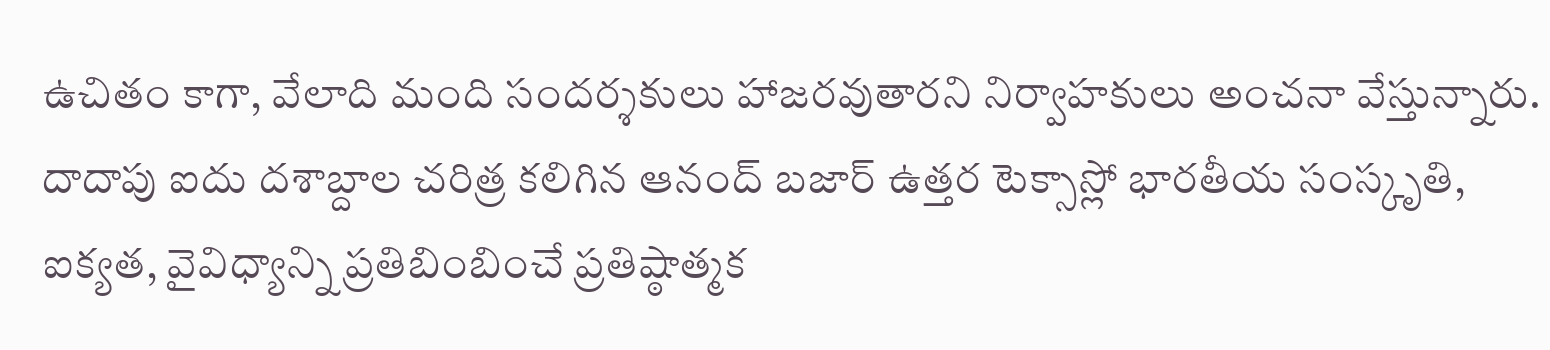ఉచితం కాగా, వేలాది మంది సందర్శకులు హాజరవుతారని నిర్వాహకులు అంచనా వేస్తున్నారు.
దాదాపు ఐదు దశాబ్దాల చరిత్ర కలిగిన ఆనంద్ బజార్ ఉత్తర టెక్సాస్లో భారతీయ సంస్కృతి, ఐక్యత, వైవిధ్యాన్ని ప్రతిబింబించే ప్రతిష్ఠాత్మక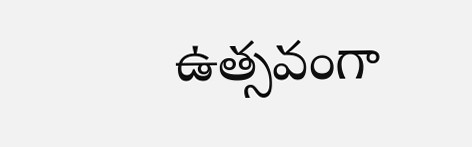ఉత్సవంగా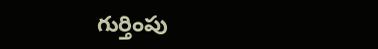గుర్తింపు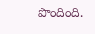పొందింది.